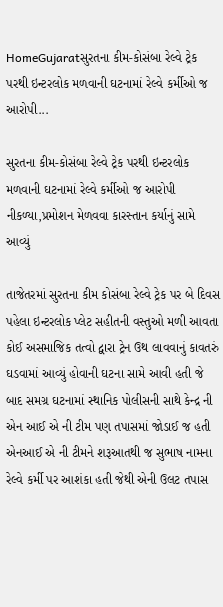HomeGujaratસુરતના કીમ-કોસંબા રેલ્વે ટ્રેક પરથી ઇન્ટરલોક મળવાની ઘટનામાં રેલ્વે કર્મીઓ જ આરોપી...

સુરતના કીમ-કોસંબા રેલ્વે ટ્રેક પરથી ઇન્ટરલોક મળવાની ઘટનામાં રેલ્વે કર્મીઓ જ આરોપી નીકળ્યા,પ્રમોશન મેળવવા કારસ્તાન કર્યાનું સામે આવ્યું

તાજેતરમાં સુરતના કીમ કોસંબા રેલ્વે ટ્રેક પર બે દિવસ પહેલા ઇન્ટરલોક પ્લેટ સહીતની વસ્તુઓ મળી આવતા કોઈ અસમાજિક તત્વો દ્વારા ટ્રેન ઉથ લાવવાનું કાવતરું ઘડવામાં આવ્યું હોવાની ઘટના સામે આવી હતી જે બાદ સમગ્ર ઘટનામાં સ્થાનિક પોલીસની સાથે કેન્દ્ર ની એન આઈ એ ની ટીમ પણ તપાસમાં જોડાઈ જ હતી એનઆઈ એ ની ટીમને શરૂઆતથી જ સુભાષ નામના રેલ્વે કર્મી પર આશંકા હતી જેથી એની ઉલટ તપાસ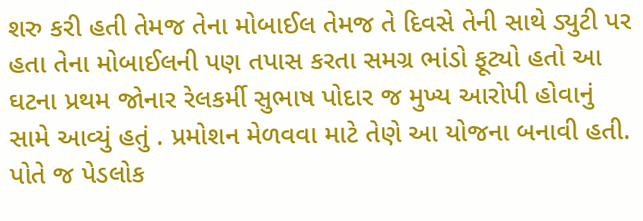શરુ કરી હતી તેમજ તેના મોબાઈલ તેમજ તે દિવસે તેની સાથે ડ્યુટી પર હતા તેના મોબાઈલની પણ તપાસ કરતા સમગ્ર ભાંડો ફૂટ્યો હતો આ ઘટના પ્રથમ જોનાર રેલકર્મી સુભાષ પોદાર જ મુખ્ય આરોપી હોવાનું સામે આવ્યું હતું . પ્રમોશન મેળવવા માટે તેણે આ યોજના બનાવી હતી. પોતે જ પેડલોક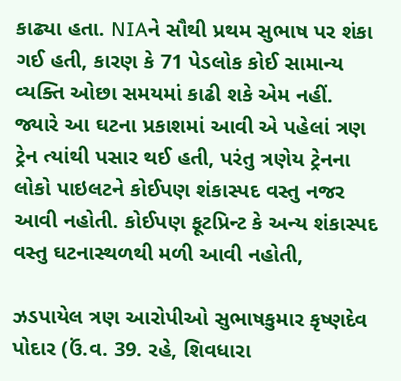કાઢ્યા હતા. NIAને સૌથી પ્રથમ સુભાષ પર શંકા ગઈ હતી, કારણ કે 71 પેડલોક કોઈ સામાન્ય વ્યક્તિ ઓછા સમયમાં કાઢી શકે એમ નહીં. જ્યારે આ ઘટના પ્રકાશમાં આવી એ પહેલાં ત્રણ ટ્રેન ત્યાંથી પસાર થઈ હતી, પરંતુ ત્રણેય ટ્રેનના લોકો પાઇલટને કોઈપણ શંકાસ્પદ વસ્તુ નજર આવી નહોતી. કોઈપણ ફૂટપ્રિન્ટ કે અન્ય શંકાસ્પદ વસ્તુ ઘટનાસ્થળથી મળી આવી નહોતી,

ઝડપાયેલ ત્રણ આરોપીઓ સુભાષકુમાર કૃષ્ણદેવ પોદાર (ઉં.વ. 39. રહે, શિવધારા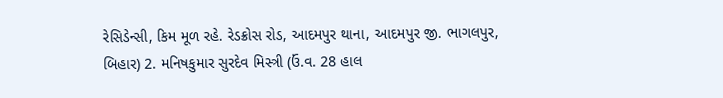રેસિડેન્સી, કિમ મૂળ રહે. રેડક્રોસ રોડ, આદમપુર થાના, આદમપુર જી. ભાગલપુર, બિહાર) 2. મનિષકુમાર સુરદેવ મિસ્ત્રી (ઉં.વ. 28 હાલ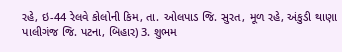રહે, ઇ-44 રેલવે કોલોની કિમ, તા. ઓલપાડ જિ. સુરત, મૂળ રહે, અંકુડી થાણા પાલીગંજ જિ. પટના, બિહાર) 3. શુભમ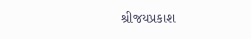શ્રીજયપ્રકાશ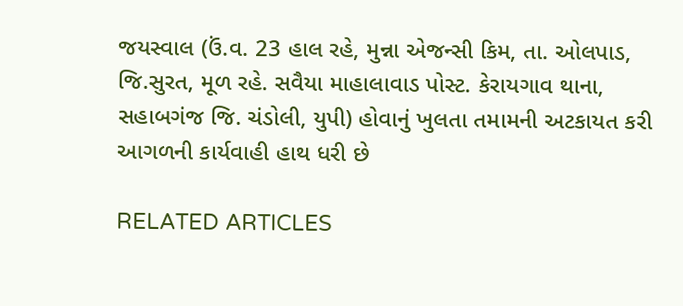જયસ્વાલ (ઉં.વ. 23 હાલ રહે, મુન્ના એજન્સી કિમ, તા. ઓલપાડ, જિ.સુરત, મૂળ રહે. સવૈયા માહાલાવાડ પોસ્ટ. કેરાયગાવ થાના, સહાબગંજ જિ. ચંડોલી, યુપી) હોવાનું ખુલતા તમામની અટકાયત કરી આગળની કાર્યવાહી હાથ ધરી છે

RELATED ARTICLES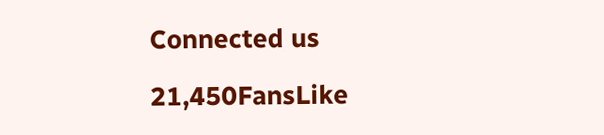Connected us

21,450FansLike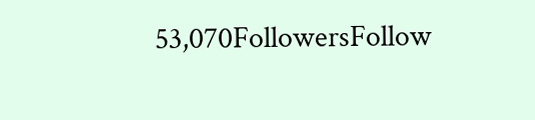53,070FollowersFollow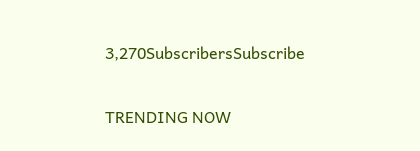3,270SubscribersSubscribe

TRENDING NOW